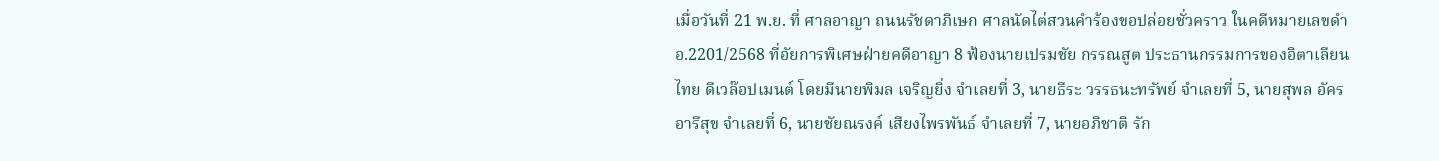เมื่อวันที่ 21 พ.ย. ที่ ศาลอาญา ถนนรัชดาภิเษก ศาลนัดไต่สวนคำร้องขอปล่อยชั่วคราว ในคดีหมายเลขดำ อ.2201/2568 ที่อัยการพิเศษฝ่ายคดีอาญา 8 ฟ้องนายเปรมชัย กรรณสูต ประธานกรรมการของอิตาเลียนไทย ดีเวล๊อปเมนต์ โดยมีนายพิมล เจริญยิ่ง จำเลยที่ 3, นายธีระ วรรธนะทรัพย์ จำเลยที่ 5, นายสุพล อัครอารีสุข จำเลยที่ 6, นายชัยณรงค์ เสียงไพรพันธ์ จำเลยที่ 7, นายอภิชาติ รัก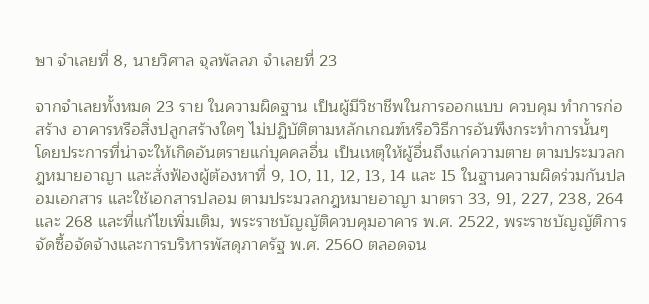ษา จำเลยที่ 8, นายวิศาล จุลพัลลภ จำเลยที่ 23

จากจำเลยทั้งหมด 23 ราย ในความผิดฐาน เป็นผู้มีวิชาชีพในการออกแบบ ควบคุม ทำการก่อสร้าง อาคารหรือสิ่งปลูกสร้างใดๆ ไม่ปฏิบัติตามหลักเกณฑ์หรือวิธีการอันพึงกระทำการนั้นๆ โดยประการที่น่าจะให้เกิดอันตรายแก่บุคคลอื่น เป็นเหตุให้ผู้อื่นถึงแก่ความตาย ตามประมวลกฎหมายอาญา และสั่งฟ้องผู้ต้องหาที่ 9, 10, 11, 12, 13, 14 และ 15 ในฐานความผิดร่วมกันปลอมเอกสาร และใช้เอกสารปลอม ตามประมวลกฎหมายอาญา มาตรา 33, 91, 227, 238, 264 และ 268 และที่แก้ไขเพิ่มเติม, พระราชบัญญัติควบคุมอาคาร พ.ศ. 2522, พระราชบัญญัติการจัดซื้อจัดจ้างและการบริหารพัสดุภาครัฐ พ.ศ. 2560 ตลอดจน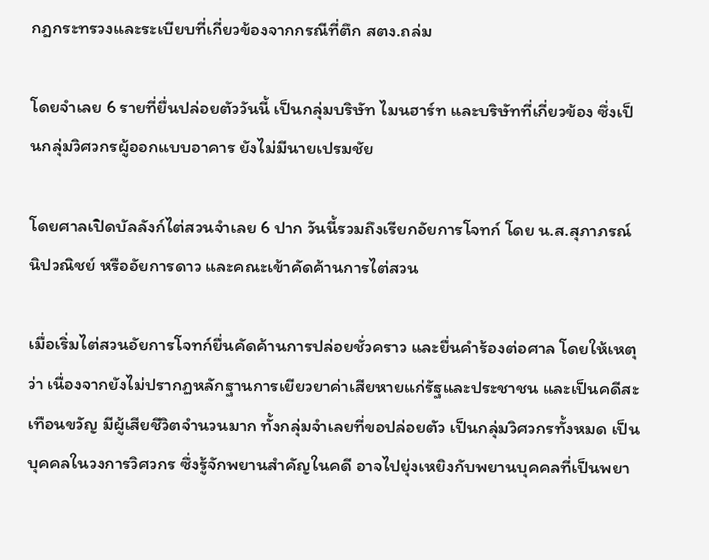กฎกระทรวงและระเบียบที่เกี่ยวข้องจากกรณีที่ตึก สตง.ถล่ม

โดยจำเลย 6 รายที่ยื่นปล่อยตัววันนี้ เป็นกลุ่มบริษัท ไมนฮาร์ท และบริษัทที่เกี่ยวข้อง ซึ่งเป็นกลุ่มวิศวกรผู้ออกแบบอาคาร ยังไม่มีนายเปรมชัย

โดยศาลเปิดบัลลังก์ไต่สวนจำเลย 6 ปาก วันนี้รวมถึงเรียกอัยการโจทก์ โดย น.ส.สุภาภรณ์ นิปวณิชย์ หรืออัยการดาว และคณะเข้าคัดค้านการไต่สวน

เมื่อเริ่มไต่สวนอัยการโจทก์ยื่นคัดค้านการปล่อยชั่วคราว และยื่นคำร้องต่อศาล โดยให้เหตุว่า เนื่องจากยังไม่ปรากฏหลักฐานการเยียวยาค่าเสียหายแก่รัฐและประชาชน และเป็นคดีสะเทือนขวัญ มีผู้เสียชีวิตจำนวนมาก ทั้งกลุ่มจำเลยที่ขอปล่อยตัว เป็นกลุ่มวิศวกรทั้งหมด เป็นบุคคลในวงการวิศวกร ซึ่งรู้จักพยานสำคัญในคดี อาจไปยุ่งเหยิงกับพยานบุคคลที่เป็นพยา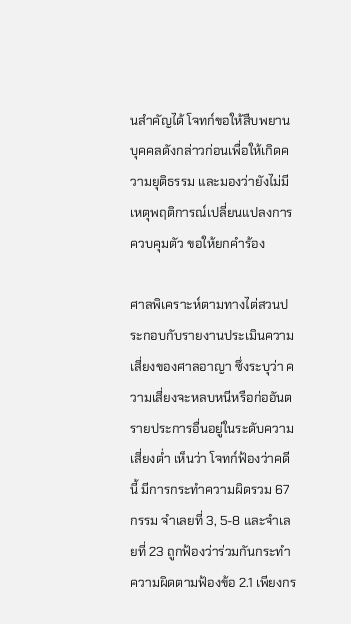นสำคัญได้ โจทก์ขอให้สืบพยานบุคคลดังกล่าวก่อนเพื่อให้เกิดความยุติธรรม และมองว่ายังไม่มีเหตุพฤติการณ์เปลี่ยนแปลงการควบคุมตัว ขอให้ยกคำร้อง

ศาลพิเคราะห์ตามทางไต่สวนประกอบกับรายงานประเมินความเสี่ยงของศาลอาญา ซึ่งระบุว่า ความเสี่ยงจะหลบหนีหรือก่ออันตรายประการอื่นอยู่ในระดับความเสี่ยงต่ำ เห็นว่า โจทก์ฟ้องว่าคดีนี้ มีการกระทำความผิดรวม 67 กรรม จำเลยที่ 3, 5-8 และจำเลยที่ 23 ถูกฟ้องว่าร่วมกันกระทำความผิดตามฟ้องข้อ 2.1 เพียงกร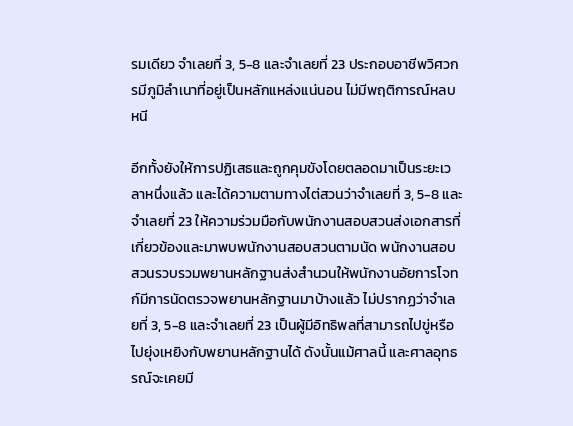รมเดียว จำเลยที่ 3, 5-8 และจำเลยที่ 23 ประกอบอาชีพวิศวกรมีภูมิลำเนาที่อยู่เป็นหลักแหล่งแน่นอน ไม่มีพฤติการณ์หลบหนี

อีกทั้งยังให้การปฏิเสธและถูกคุมขังโดยตลอดมาเป็นระยะเวลาหนึ่งแล้ว และได้ความตามทางไต่สวนว่าจำเลยที่ 3, 5-8 และจำเลยที่ 23 ให้ความร่วมมือกับพนักงานสอบสวนส่งเอกสารที่เกี่ยวข้องและมาพบพนักงานสอบสวนตามนัด พนักงานสอบสวนรวบรวมพยานหลักฐานส่งสำนวนให้พนักงานอัยการโจทก์มีการนัดตรวจพยานหลักฐานมาบ้างแล้ว ไม่ปรากฏว่าจำเลยที่ 3, 5-8 และจำเลยที่ 23 เป็นผู้มีอิทธิพลที่สามารถไปขู่หรือไปยุ่งเหยิงกับพยานหลักฐานได้ ดังนั้นแม้ศาลนี้ และศาลอุทธรณ์จะเคยมี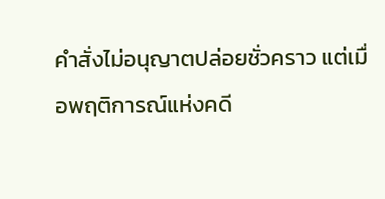คำสั่งไม่อนุญาตปล่อยชั่วคราว แต่เมื่อพฤติการณ์แห่งคดี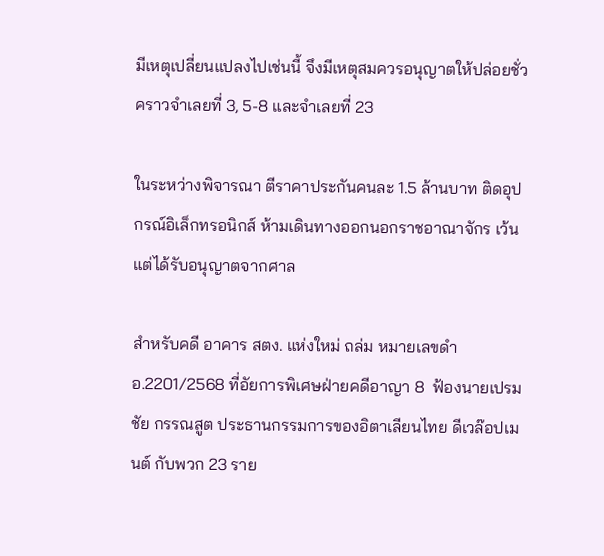มีเหตุเปลี่ยนแปลงไปเช่นนี้ จึงมีเหตุสมควรอนุญาตให้ปล่อยชั่วคราวจำเลยที่ 3, 5-8 และจำเลยที่ 23

ในระหว่างพิจารณา ตีราคาประกันคนละ 1.5 ล้านบาท ติดอุปกรณ์อิเล็กทรอนิกส์ ห้ามเดินทางออกนอกราชอาณาจักร เว้นแต่ได้รับอนุญาตจากศาล

สำหรับคดี อาคาร สตง. แห่งใหม่ ถล่ม หมายเลขดำ อ.2201/2568 ที่อัยการพิเศษฝ่ายคดีอาญา 8  ฟ้องนายเปรมชัย กรรณสูต ประธานกรรมการของอิตาเลียนไทย ดีเวล๊อปเมนต์ กับพวก 23 ราย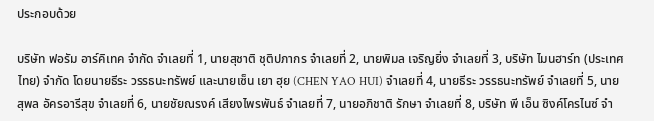ประกอบด้วย

บริษัท ฟอรัม อาร์คิเทค จำกัด จำเลยที่ 1, นายสุชาติ ชุติปภากร จำเลยที่ 2, นายพิมล เจริญยิ่ง จำเลยที่ 3, บริษัท ไมนฮาร์ท (ประเทศไทย) จำกัด โดยนายธีระ วรรธนะทรัพย์ และนายเซ็น เยา ฮุย (CHEN YAO HUI) จำเลยที่ 4, นายธีระ วรรธนะทรัพย์ จำเลยที่ 5, นายสุพล อัครอารีสุข จำเลยที่ 6, นายชัยณรงค์ เสียงไพรพันธ์ จำเลยที่ 7, นายอภิชาติ รักษา จำเลยที่ 8, บริษัท พี เอ็น ซิงค์โครไนซ์ จำ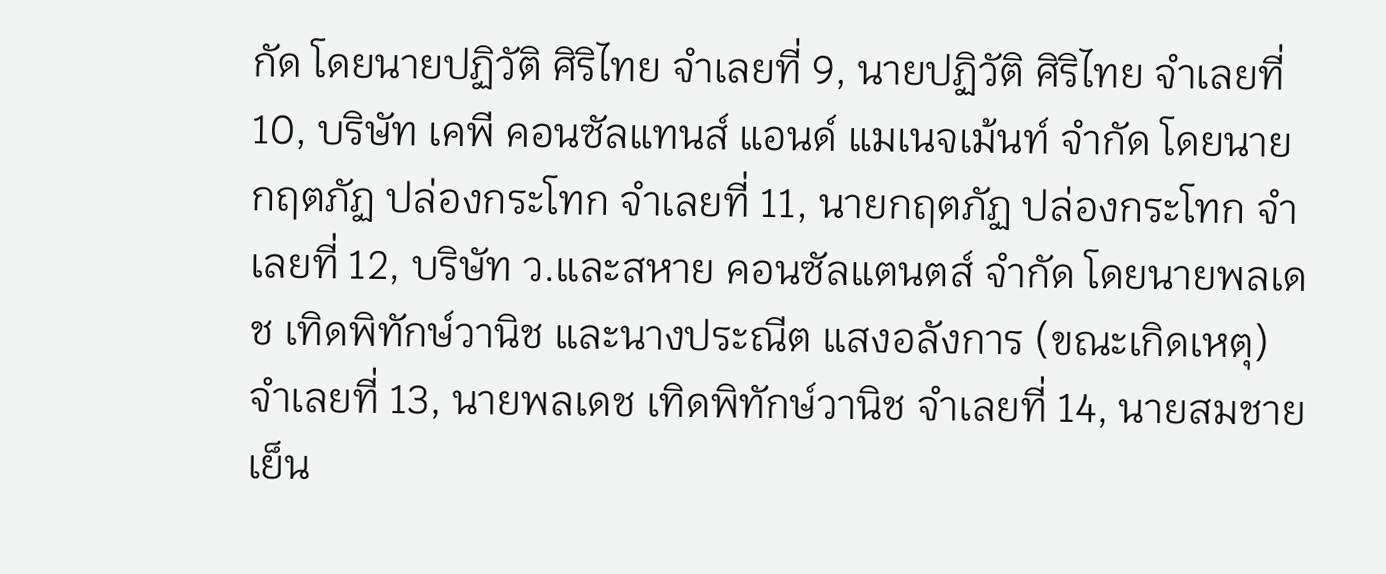กัด โดยนายปฏิวัติ ศิริไทย จำเลยที่ 9, นายปฏิวัติ ศิริไทย จำเลยที่ 10, บริษัท เคพี คอนซัลแทนส์ แอนด์ แมเนจเม้นท์ จำกัด โดยนายกฤตภัฏ ปล่องกระโทก จำเลยที่ 11, นายกฤตภัฏ ปล่องกระโทก จำเลยที่ 12, บริษัท ว.และสหาย คอนซัลแตนตส์ จำกัด โดยนายพลเดช เทิดพิทักษ์วานิช และนางประณีต แสงอลังการ (ขณะเกิดเหตุ) จำเลยที่ 13, นายพลเดช เทิดพิทักษ์วานิช จำเลยที่ 14, นายสมชาย เย็น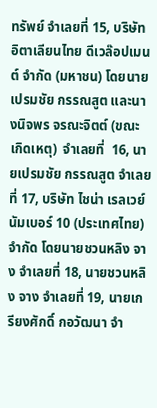ทรัพย์ จำเลยที่ 15, บริษัท อิตาเลียนไทย ดีเวล๊อปเมนต์ จำกัด (มหาชน) โดยนายเปรมชัย กรรณสูต และนางนิจพร จรณะจิตต์ (ขณะเกิดเหตุ)  จำเลยที่  16, นายเปรมชัย กรรณสูต จำเลยที่ 17, บริษัท ไชน่า เรลเวย์ นัมเบอร์ 10 (ประเทศไทย) จำกัด โดยนายชวนหลิง จาง จำเลยที่ 18, นายชวนหลิง จาง จำเลยที่ 19, นายเกรียงศักดิ์ กอวัฒนา จำ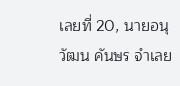เลยที่ 20, นายอนุวัฒน คันษร จำเลย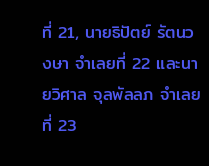ที่ 21, นายธิปัตย์ รัตนวงษา จำเลยที่ 22 และนายวิศาล จุลพัลลภ จำเลยที่ 23